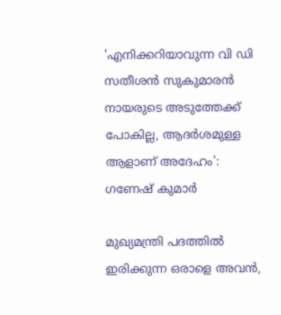'എനിക്കറിയാവുന്ന വി ഡി സതീശന്‍ സുകുമാരന്‍ നായരുടെ അടുത്തേക്ക് പോകില്ല, ആദര്‍ശമുള്ള ആളാണ് അദേഹം': ഗണേഷ് കുമാർ

മുഖ്യമന്ത്രി പദത്തില്‍ ഇരിക്കുന്ന ഒരാളെ അവന്‍,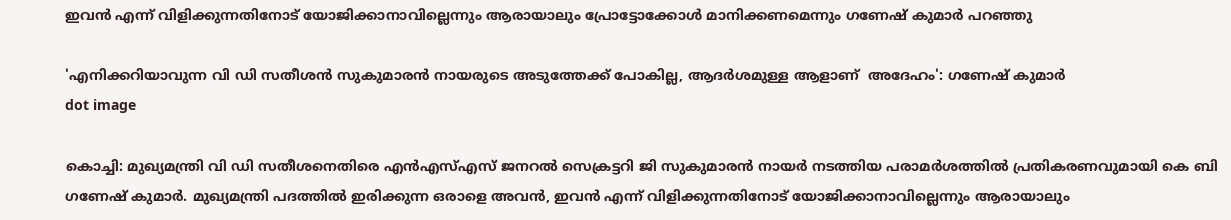ഇവന്‍ എന്ന് വിളിക്കുന്നതിനോട് യോജിക്കാനാവില്ലെന്നും ആരായാലും പ്രോട്ടോക്കോള്‍ മാനിക്കണമെന്നും ഗണേഷ് കുമാര്‍ പറഞ്ഞു

'എനിക്കറിയാവുന്ന വി ഡി സതീശന്‍ സുകുമാരന്‍ നായരുടെ അടുത്തേക്ക് പോകില്ല, ആദര്‍ശമുള്ള ആളാണ്  അദേഹം': ഗണേഷ് കുമാർ
dot image

കൊച്ചി: മുഖ്യമന്ത്രി വി ഡി സതീശനെതിരെ എന്‍എസ്എസ് ജനറല്‍ സെക്രട്ടറി ജി സുകുമാരന്‍ നായര്‍ നടത്തിയ പരാമര്‍ശത്തില്‍ പ്രതികരണവുമായി കെ ബി ഗണേഷ് കുമാര്‍. മുഖ്യമന്ത്രി പദത്തില്‍ ഇരിക്കുന്ന ഒരാളെ അവന്‍, ഇവന്‍ എന്ന് വിളിക്കുന്നതിനോട് യോജിക്കാനാവില്ലെന്നും ആരായാലും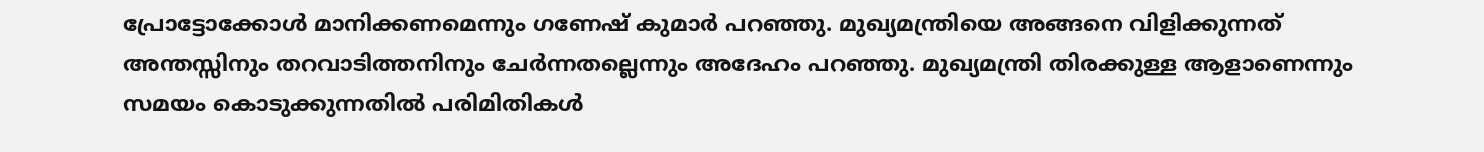പ്രോട്ടോക്കോള്‍ മാനിക്കണമെന്നും ഗണേഷ് കുമാര്‍ പറഞ്ഞു. മുഖ്യമന്ത്രിയെ അങ്ങനെ വിളിക്കുന്നത് അന്തസ്സിനും തറവാടിത്തനിനും ചേര്‍ന്നതല്ലെന്നും അദേഹം പറഞ്ഞു. മുഖ്യമന്ത്രി തിരക്കുള്ള ആളാണെന്നും സമയം കൊടുക്കുന്നതില്‍ പരിമിതികള്‍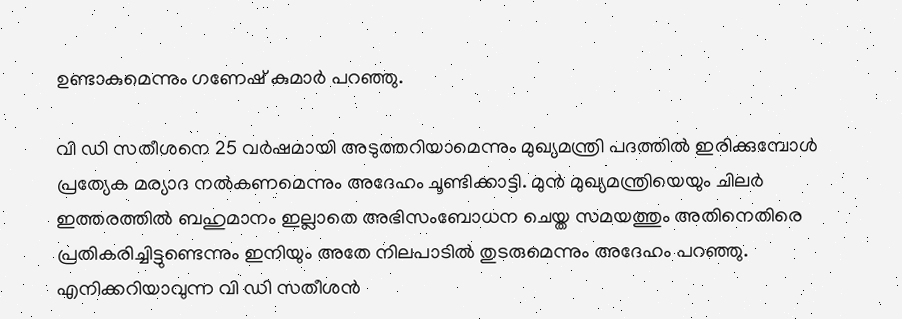ഉണ്ടാകുമെന്നും ഗണേഷ് കുമാര്‍ പറഞ്ഞു.

വി ഡി സതീശനെ 25 വര്‍ഷമായി അടുത്തറിയാമെന്നും മുഖ്യമന്ത്രി പദത്തില്‍ ഇരിക്കുമ്പോള്‍ പ്രത്യേക മര്യാദ നല്‍കണമെന്നും അദേഹം ചൂണ്ടിക്കാട്ടി. മുന്‍ മുഖ്യമന്ത്രിയെയും ചിലര്‍ ഇത്തരത്തില്‍ ബഹുമാനം ഇല്ലാതെ അഭിസംബോധന ചെയ്ത സമയത്തും അതിനെതിരെ പ്രതികരിച്ചിട്ടുണ്ടെന്നും ഇനിയും അതേ നിലപാടില്‍ തുടരുമെന്നും അദേഹം പറഞ്ഞു. എനിക്കറിയാവുന്ന വി ഡി സതീശന്‍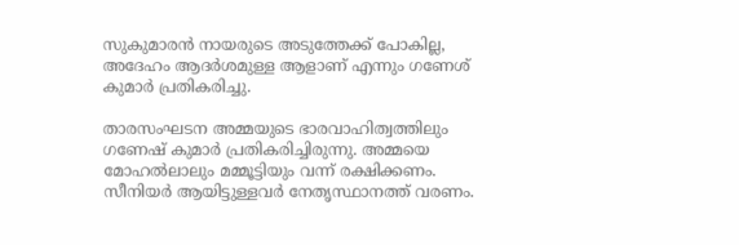സുകുമാരന്‍ നായരുടെ അടുത്തേക്ക് പോകില്ല, അദേഹം ആദര്‍ശമുള്ള ആളാണ് എന്നും ഗണേശ് കുമാര്‍ പ്രതികരിച്ചു.

താരസംഘടന അമ്മയുടെ ഭാരവാഹിത്വത്തിലും ഗണേഷ് കുമാര്‍ പ്രതികരിച്ചിരുന്നു. അമ്മയെ മോഹല്‍ലാലും മമ്മൂട്ടിയും വന്ന് രക്ഷിക്കണം. സീനിയര്‍ ആയിട്ടുള്ളവര്‍ നേതൃസ്ഥാനത്ത് വരണം.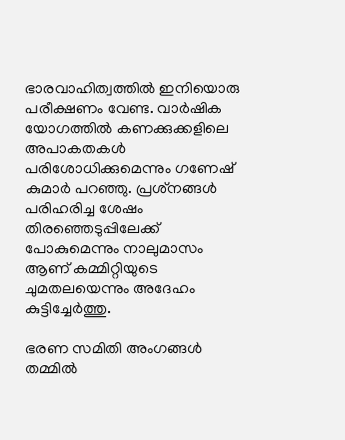ഭാരവാഹിത്വത്തില്‍ ഇനിയൊരു പരീക്ഷണം വേണ്ട. വാര്‍ഷിക യോഗത്തില്‍ കണക്കുക്കളിലെ അപാകതകള്‍ പരിശോധിക്കുമെന്നും ഗണേഷ് കുമാര്‍ പറഞ്ഞു. പ്രശ്‌നങ്ങള്‍ പരിഹരിച്ച ശേഷം തിരഞ്ഞെടുപ്പിലേക്ക് പോകുമെന്നും നാലുമാസം ആണ് കമ്മിറ്റിയുടെ ചുമതലയെന്നും അദേഹം കുട്ടിച്ചേര്‍ത്തു.

ഭരണ സമിതി അംഗങ്ങള്‍ തമ്മില്‍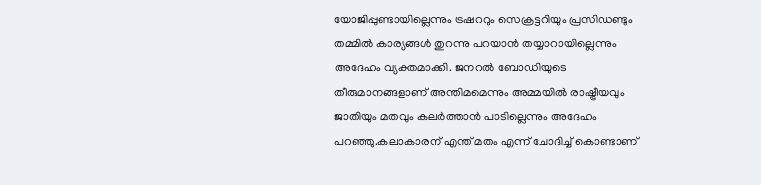യോജിപ്പുണ്ടായില്ലെന്നും ട്രഷററും സെക്രട്ടറിയും പ്രസിഡണ്ടും തമ്മില്‍ കാര്യങ്ങള്‍ തുറന്നു പറയാന്‍ തയ്യാറായില്ലെന്നും അദേഹം വ്യക്തമാക്കി. ജനറല്‍ ബോഡിയുടെ തീരുമാനങ്ങളാണ് അന്തിമമെന്നും അമ്മയില്‍ രാഷ്ട്രീയവും ജാതിയും മതവും കലര്‍ത്താന്‍ പാടില്ലെന്നും അദേഹം പറഞ്ഞു.കലാകാരന് എന്ത് മതം എന്ന് ചോദിച്ച് കൊണ്ടാണ്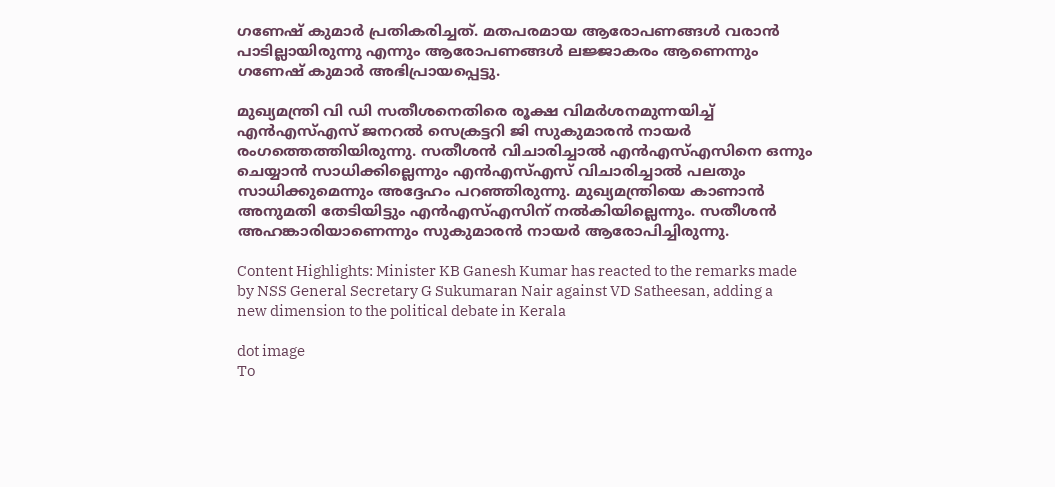ഗണേഷ് കുമാര്‍ പ്രതികരിച്ചത്. മതപരമായ ആരോപണങ്ങള്‍ വരാന്‍ പാടില്ലായിരുന്നു എന്നും ആരോപണങ്ങള്‍ ലജ്ജാകരം ആണെന്നും ഗണേഷ് കുമാര്‍ അഭിപ്രായപ്പെട്ടു.

മുഖ്യമന്ത്രി വി ഡി സതീശനെതിരെ രൂക്ഷ വിമർശനമുന്നയിച്ച് എന്‍എസ്എസ് ജനറല്‍ സെക്രട്ടറി ജി സുകുമാരന്‍ നായര്‍ രംഗത്തെത്തിയിരുന്നു. സതീശന്‍ വിചാരിച്ചാല്‍ എന്‍എസ്എസിനെ ഒന്നും ചെയ്യാന്‍ സാധിക്കില്ലെന്നും എന്‍എസ്എസ് വിചാരിച്ചാല്‍ പലതും സാധിക്കുമെന്നും അദ്ദേഹം പറഞ്ഞിരുന്നു. മുഖ്യമന്ത്രിയെ കാണാന്‍ അനുമതി തേടിയിട്ടും എന്‍എസ്എസിന് നല്‍കിയില്ലെന്നും. സതീശന്‍ അഹങ്കാരിയാണെന്നും സുകുമാരന്‍ നായര്‍ ആരോപിച്ചിരുന്നു.

Content Highlights: Minister KB Ganesh Kumar has reacted to the remarks made by NSS General Secretary G Sukumaran Nair against VD Satheesan, adding a new dimension to the political debate in Kerala

dot image
To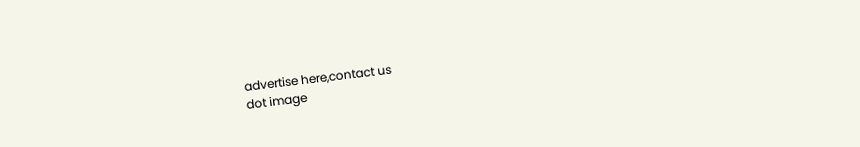advertise here,contact us
dot image